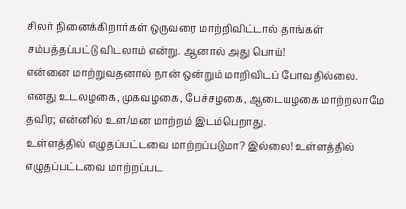சிலர் நினைக்கிறார்கள் ஒருவரை மாற்றிவிட்டால் தாங்கள் சம்பத்தப்பட்டு விடலாம் என்று. ஆனால் அது பொய்!
என்னை மாற்றுவதனால் நான் ஒன்றும் மாறிவிடப் போவதில்லை. எனது உடலழகை, முகவழகை, பேச்சழகை, ஆடையழகை மாற்றலாமே தவிர; என்னில் உள/மன மாற்றம் இடம்பெறாது.
உள்ளத்தில் எழுதப்பட்டவை மாற்றப்படுமா? இல்லை! உள்ளத்தில் எழுதப்பட்டவை மாற்றப்பட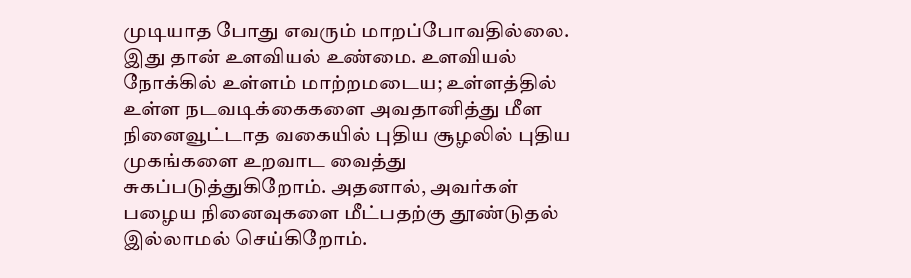முடியாத போது எவரும் மாறப்போவதில்லை. இது தான் உளவியல் உண்மை. உளவியல் நோக்கில் உள்ளம் மாற்றமடைய; உள்ளத்தில் உள்ள நடவடிக்கைகளை அவதானித்து மீள நினைவூட்டாத வகையில் புதிய சூழலில் புதிய முகங்களை உறவாட வைத்து சுகப்படுத்துகிறோம். அதனால், அவர்கள் பழைய நினைவுகளை மீட்பதற்கு தூண்டுதல் இல்லாமல் செய்கிறோம்.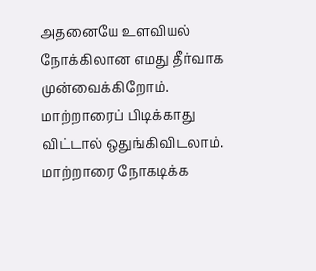அதனையே உளவியல் நோக்கிலான எமது தீர்வாக முன்வைக்கிறோம்.
மாற்றாரைப் பிடிக்காது விட்டால் ஒதுங்கிவிடலாம். மாற்றாரை நோகடிக்க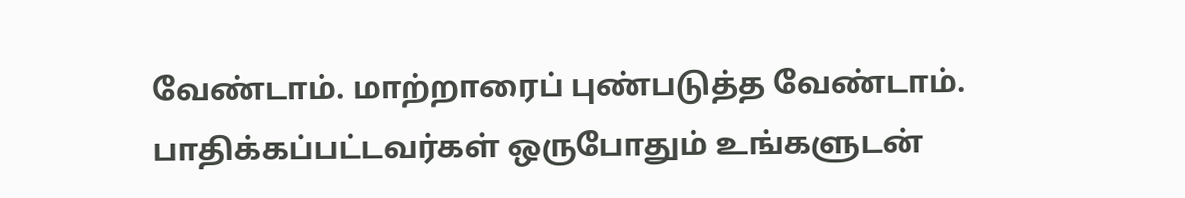வேண்டாம். மாற்றாரைப் புண்படுத்த வேண்டாம். பாதிக்கப்பட்டவர்கள் ஒருபோதும் உங்களுடன்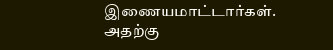இணையமாட்டார்கள். அதற்கு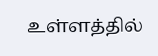உள்ளத்தில்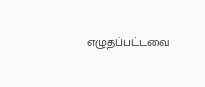எழுதப்பட்டவை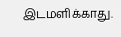இடமளிக்காது.